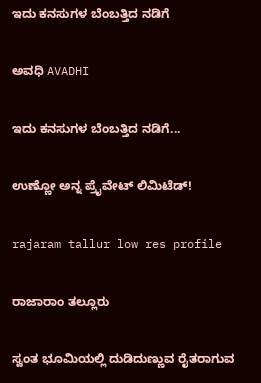ಇದು ಕನಸುಗಳ ಬೆಂಬತ್ತಿದ ನಡಿಗೆ‍

ಅವಧಿ AVADHI

ಇದು ಕನಸುಗಳ ಬೆಂಬತ್ತಿದ ನಡಿಗೆ...

ಉಣ್ಣೋ ಅನ್ನ ಪ್ರೈವೇಟ್ ಲಿಮಿಟೆಡ್!

rajaram tallur low res profile

ರಾಜಾರಾಂ ತಲ್ಲೂರು

ಸ್ವಂತ ಭೂಮಿಯಲ್ಲಿ ದುಡಿದುಣ್ಣುವ ರೈತರಾಗುವ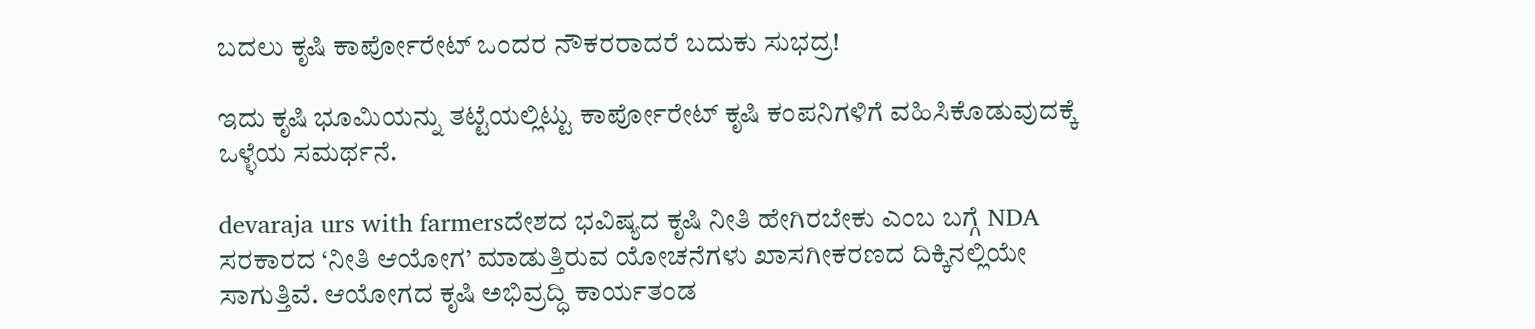ಬದಲು ಕೃಷಿ ಕಾರ್ಪೋರೇಟ್ ಒಂದರ ನೌಕರರಾದರೆ ಬದುಕು ಸುಭದ್ರ!

ಇದು ಕೃಷಿ ಭೂಮಿಯನ್ನು ತಟ್ಟೆಯಲ್ಲಿಟ್ಟು ಕಾರ್ಪೋರೇಟ್ ಕೃಷಿ ಕಂಪನಿಗಳಿಗೆ ವಹಿಸಿಕೊಡುವುದಕ್ಕೆ ಒಳ್ಳೆಯ ಸಮರ್ಥನೆ.

devaraja urs with farmersದೇಶದ ಭವಿಷ್ಯದ ಕೃಷಿ ನೀತಿ ಹೇಗಿರಬೇಕು ಎಂಬ ಬಗ್ಗೆ NDA ಸರಕಾರದ ‘ನೀತಿ ಆಯೋಗ’ ಮಾಡುತ್ತಿರುವ ಯೋಚನೆಗಳು ಖಾಸಗೀಕರಣದ ದಿಕ್ಕಿನಲ್ಲಿಯೇ ಸಾಗುತ್ತಿವೆ. ಆಯೋಗದ ಕೃಷಿ ಅಭಿವ್ರದ್ಧಿ ಕಾರ್ಯತಂಡ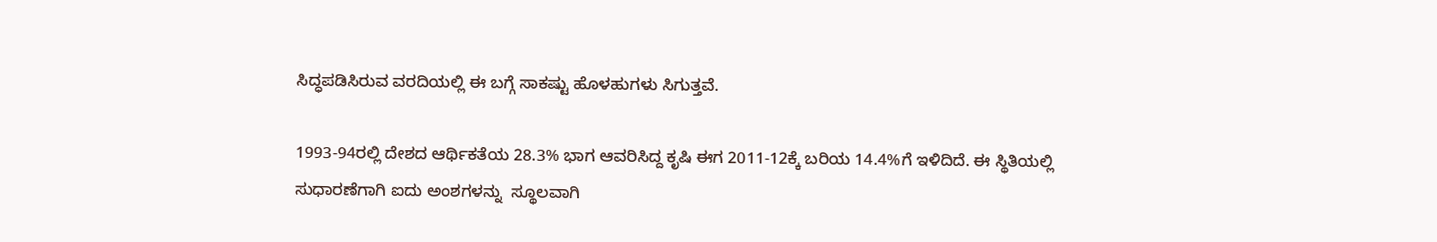ಸಿದ್ಧಪಡಿಸಿರುವ ವರದಿಯಲ್ಲಿ ಈ ಬಗ್ಗೆ ಸಾಕಷ್ಟು ಹೊಳಹುಗಳು ಸಿಗುತ್ತವೆ.

1993-94ರಲ್ಲಿ ದೇಶದ ಆರ್ಥಿಕತೆಯ 28.3% ಭಾಗ ಆವರಿಸಿದ್ದ ಕೃಷಿ ಈಗ 2011-12ಕ್ಕೆ ಬರಿಯ 14.4%ಗೆ ಇಳಿದಿದೆ. ಈ ಸ್ಥಿತಿಯಲ್ಲಿ ಸುಧಾರಣೆಗಾಗಿ ಐದು ಅಂಶಗಳನ್ನು  ಸ್ಥೂಲವಾಗಿ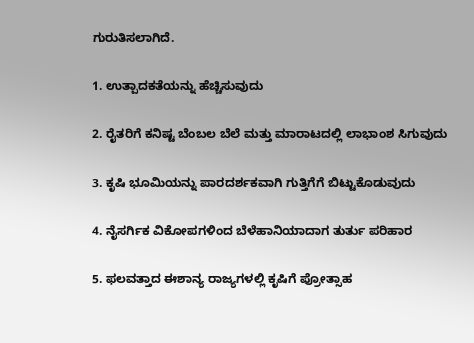ಗುರುತಿಸಲಾಗಿದೆ.

1. ಉತ್ಪಾದಕತೆಯನ್ನು ಹೆಚ್ಚಿಸುವುದು

2. ರೈತರಿಗೆ ಕನಿಷ್ಟ ಬೆಂಬಲ ಬೆಲೆ ಮತ್ತು ಮಾರಾಟದಲ್ಲಿ ಲಾಭಾಂಶ ಸಿಗುವುದು

3. ಕೃಷಿ ಭೂಮಿಯನ್ನು ಪಾರದರ್ಶಕವಾಗಿ ಗುತ್ತಿಗೆಗೆ ಬಿಟ್ಟುಕೊಡುವುದು

4. ನೈಸರ್ಗಿಕ ವಿಕೋಪಗಳಿಂದ ಬೆಳೆಹಾನಿಯಾದಾಗ ತುರ್ತು ಪರಿಹಾರ

5. ಫಲವತ್ತಾದ ಈಶಾನ್ಯ ರಾಜ್ಯಗಳಲ್ಲಿ ಕೃಷಿಗೆ ಪ್ರೋತ್ಸಾಹ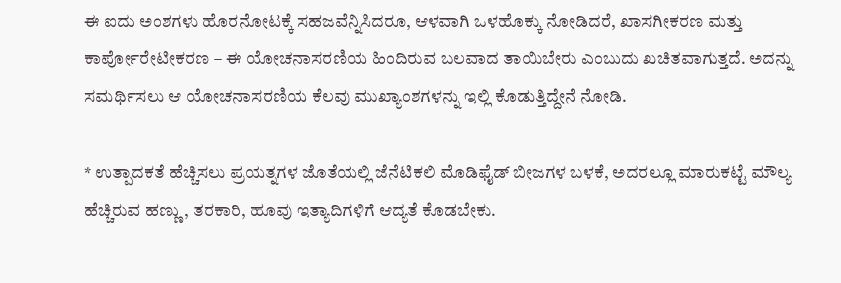ಈ ಐದು ಅಂಶಗಳು ಹೊರನೋಟಕ್ಕೆ ಸಹಜವೆನ್ನಿಸಿದರೂ, ಆಳವಾಗಿ ಒಳಹೊಕ್ಕು ನೋಡಿದರೆ, ಖಾಸಗೀಕರಣ ಮತ್ತು ಕಾರ್ಪೋರೇಟೀಕರಣ – ಈ ಯೋಚನಾಸರಣಿಯ ಹಿಂದಿರುವ ಬಲವಾದ ತಾಯಿಬೇರು ಎಂಬುದು ಖಚಿತವಾಗುತ್ತದೆ. ಅದನ್ನು ಸಮರ್ಥಿಸಲು ಆ ಯೋಚನಾಸರಣಿಯ ಕೆಲವು ಮುಖ್ಯಾಂಶಗಳನ್ನು ಇಲ್ಲಿ ಕೊಡುತ್ತಿದ್ದೇನೆ ನೋಡಿ.

* ಉತ್ಪಾದಕತೆ ಹೆಚ್ಚಿಸಲು ಪ್ರಯತ್ನಗಳ ಜೊತೆಯಲ್ಲಿ ಜೆನೆಟಿಕಲಿ ಮೊಡಿಫೈಡ್ ಬೀಜಗಳ ಬಳಕೆ, ಅದರಲ್ಲೂ ಮಾರುಕಟ್ಟೆ ಮೌಲ್ಯ ಹೆಚ್ಚಿರುವ ಹಣ್ಣು, ತರಕಾರಿ, ಹೂವು ಇತ್ಯಾದಿಗಳಿಗೆ ಆದ್ಯತೆ ಕೊಡಬೇಕು.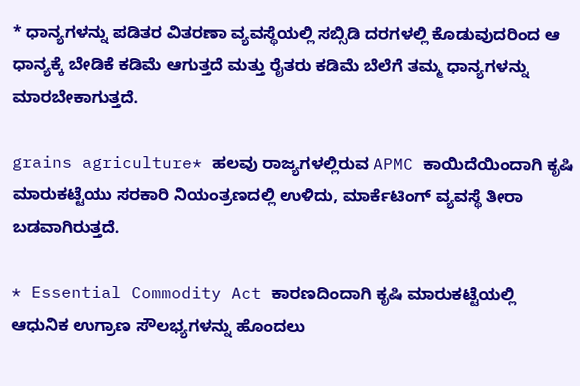* ಧಾನ್ಯಗಳನ್ನು ಪಡಿತರ ವಿತರಣಾ ವ್ಯವಸ್ಥೆಯಲ್ಲಿ ಸಬ್ಸಿಡಿ ದರಗಳಲ್ಲಿ ಕೊಡುವುದರಿಂದ ಆ ಧಾನ್ಯಕ್ಕೆ ಬೇಡಿಕೆ ಕಡಿಮೆ ಆಗುತ್ತದೆ ಮತ್ತು ರೈತರು ಕಡಿಮೆ ಬೆಲೆಗೆ ತಮ್ಮ ಧಾನ್ಯಗಳನ್ನು ಮಾರಬೇಕಾಗುತ್ತದೆ.

grains agriculture* ಹಲವು ರಾಜ್ಯಗಳಲ್ಲಿರುವ APMC ಕಾಯಿದೆಯಿಂದಾಗಿ ಕೃಷಿ ಮಾರುಕಟ್ಟೆಯು ಸರಕಾರಿ ನಿಯಂತ್ರಣದಲ್ಲಿ ಉಳಿದು, ಮಾರ್ಕೆಟಿಂಗ್ ವ್ಯವಸ್ಥೆ ತೀರಾ ಬಡವಾಗಿರುತ್ತದೆ.

* Essential Commodity Act ಕಾರಣದಿಂದಾಗಿ ಕೃಷಿ ಮಾರುಕಟ್ಟೆಯಲ್ಲಿ ಆಧುನಿಕ ಉಗ್ರಾಣ ಸೌಲಭ್ಯಗಳನ್ನು ಹೊಂದಲು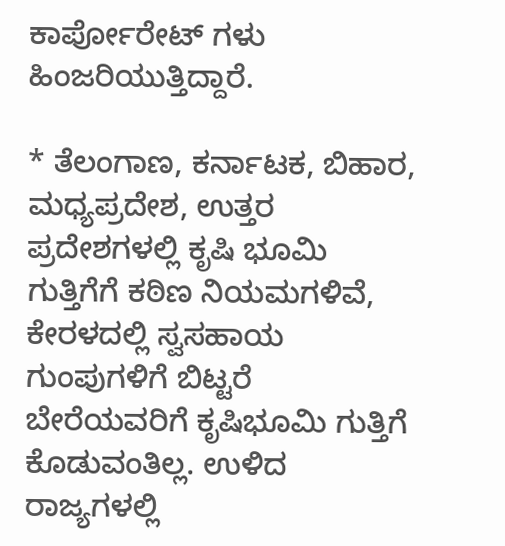ಕಾರ್ಪೋರೇಟ್ ಗಳು ಹಿಂಜರಿಯುತ್ತಿದ್ದಾರೆ.

* ತೆಲಂಗಾಣ, ಕರ್ನಾಟಕ, ಬಿಹಾರ, ಮಧ್ಯಪ್ರದೇಶ, ಉತ್ತರ ಪ್ರದೇಶಗಳಲ್ಲಿ ಕೃಷಿ ಭೂಮಿ ಗುತ್ತಿಗೆಗೆ ಕಠಿಣ ನಿಯಮಗಳಿವೆ, ಕೇರಳದಲ್ಲಿ ಸ್ವಸಹಾಯ ಗುಂಪುಗಳಿಗೆ ಬಿಟ್ಟರೆ ಬೇರೆಯವರಿಗೆ ಕೃಷಿಭೂಮಿ ಗುತ್ತಿಗೆ ಕೊಡುವಂತಿಲ್ಲ. ಉಳಿದ ರಾಜ್ಯಗಳಲ್ಲಿ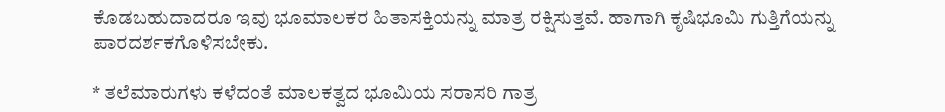ಕೊಡಬಹುದಾದರೂ ಇವು ಭೂಮಾಲಕರ ಹಿತಾಸಕ್ತಿಯನ್ನು ಮಾತ್ರ ರಕ್ಷಿಸುತ್ತವೆ. ಹಾಗಾಗಿ ಕೃಷಿಭೂಮಿ ಗುತ್ತಿಗೆಯನ್ನು ಪಾರದರ್ಶಕಗೊಳಿಸಬೇಕು.

* ತಲೆಮಾರುಗಳು ಕಳೆದಂತೆ ಮಾಲಕತ್ವದ ಭೂಮಿಯ ಸರಾಸರಿ ಗಾತ್ರ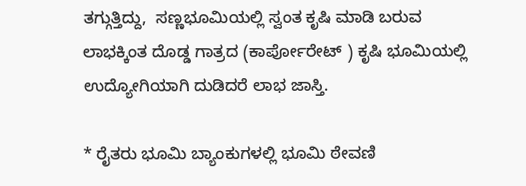ತಗ್ಗುತ್ತಿದ್ದು,  ಸಣ್ಣಭೂಮಿಯಲ್ಲಿ ಸ್ವಂತ ಕೃಷಿ ಮಾಡಿ ಬರುವ ಲಾಭಕ್ಕಿಂತ ದೊಡ್ಡ ಗಾತ್ರದ (ಕಾರ್ಪೋರೇಟ್ ) ಕೃಷಿ ಭೂಮಿಯಲ್ಲಿ ಉದ್ಯೋಗಿಯಾಗಿ ದುಡಿದರೆ ಲಾಭ ಜಾಸ್ತಿ.

* ರೈತರು ಭೂಮಿ ಬ್ಯಾಂಕುಗಳಲ್ಲಿ ಭೂಮಿ ಠೇವಣಿ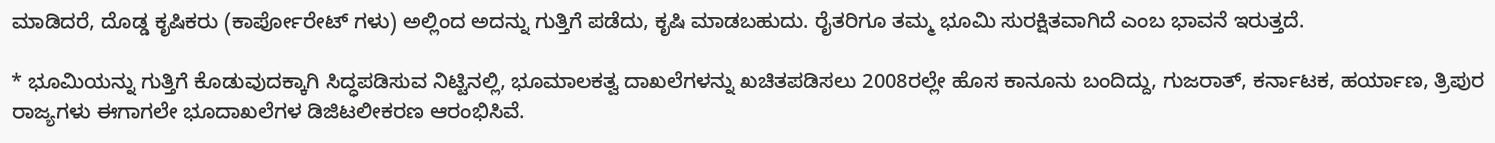ಮಾಡಿದರೆ, ದೊಡ್ಡ ಕೃಷಿಕರು (ಕಾರ್ಪೋರೇಟ್ ಗಳು) ಅಲ್ಲಿಂದ ಅದನ್ನು ಗುತ್ತಿಗೆ ಪಡೆದು, ಕೃಷಿ ಮಾಡಬಹುದು. ರೈತರಿಗೂ ತಮ್ಮ ಭೂಮಿ ಸುರಕ್ಷಿತವಾಗಿದೆ ಎಂಬ ಭಾವನೆ ಇರುತ್ತದೆ.

* ಭೂಮಿಯನ್ನು ಗುತ್ತಿಗೆ ಕೊಡುವುದಕ್ಕಾಗಿ ಸಿದ್ಧಪಡಿಸುವ ನಿಟ್ಟಿನಲ್ಲಿ, ಭೂಮಾಲಕತ್ವ ದಾಖಲೆಗಳನ್ನು ಖಚಿತಪಡಿಸಲು 2008ರಲ್ಲೇ ಹೊಸ ಕಾನೂನು ಬಂದಿದ್ದು, ಗುಜರಾತ್, ಕರ್ನಾಟಕ, ಹರ್ಯಾಣ, ತ್ರಿಪುರ ರಾಜ್ಯಗಳು ಈಗಾಗಲೇ ಭೂದಾಖಲೆಗಳ ಡಿಜಿಟಲೀಕರಣ ಆರಂಭಿಸಿವೆ.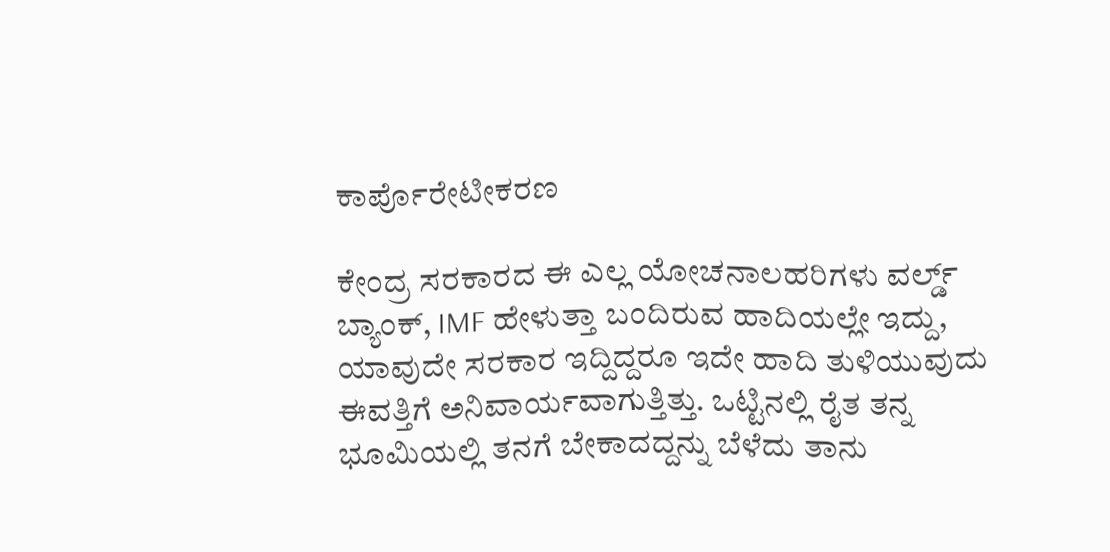ಕಾರ್ಪೊರೇಟೀಕರಣ

ಕೇಂದ್ರ ಸರಕಾರದ ಈ ಎಲ್ಲ ಯೋಚನಾಲಹರಿಗಳು ವರ್ಲ್ಡ್ ಬ್ಯಾಂಕ್, IMF ಹೇಳುತ್ತಾ ಬಂದಿರುವ ಹಾದಿಯಲ್ಲೇ ಇದ್ದು, ಯಾವುದೇ ಸರಕಾರ ಇದ್ದಿದ್ದರೂ ಇದೇ ಹಾದಿ ತುಳಿಯುವುದು ಈವತ್ತಿಗೆ ಅನಿವಾರ್ಯವಾಗುತ್ತಿತ್ತು. ಒಟ್ಟಿನಲ್ಲಿ ರೈತ ತನ್ನ ಭೂಮಿಯಲ್ಲಿ ತನಗೆ ಬೇಕಾದದ್ದನ್ನು ಬೆಳೆದು ತಾನು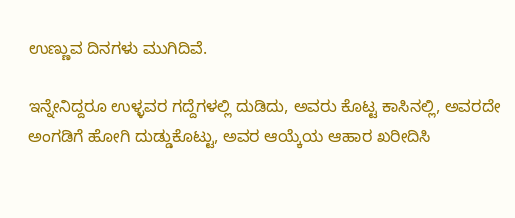ಉಣ್ಣುವ ದಿನಗಳು ಮುಗಿದಿವೆ.

ಇನ್ನೇನಿದ್ದರೂ ಉಳ್ಳವರ ಗದ್ದೆಗಳಲ್ಲಿ ದುಡಿದು, ಅವರು ಕೊಟ್ಟ ಕಾಸಿನಲ್ಲಿ, ಅವರದೇ ಅಂಗಡಿಗೆ ಹೋಗಿ ದುಡ್ಡುಕೊಟ್ಟು, ಅವರ ಆಯ್ಕೆಯ ಆಹಾರ ಖರೀದಿಸಿ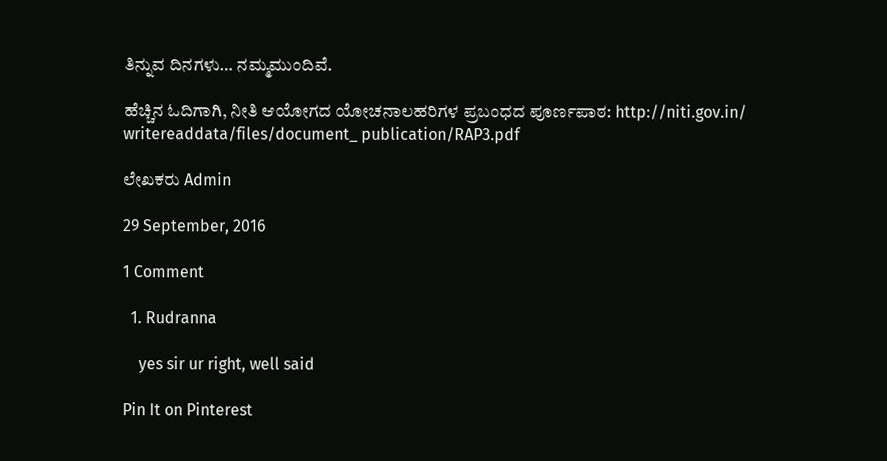ತಿನ್ನುವ ದಿನಗಳು… ನಮ್ಮಮುಂದಿವೆ.

ಹೆಚ್ಚಿನ ಓದಿಗಾಗಿ, ನೀತಿ ಆಯೋಗದ ಯೋಚನಾಲಹರಿಗಳ ಪ್ರಬಂಧದ ಪೂರ್ಣಪಾಠ: http://niti.gov.in/ writereaddata/files/document_ publication/RAP3.pdf

ಲೇಖಕರು Admin

29 September, 2016

1 Comment

  1. Rudranna

    yes sir ur right, well said

Pin It on Pinterest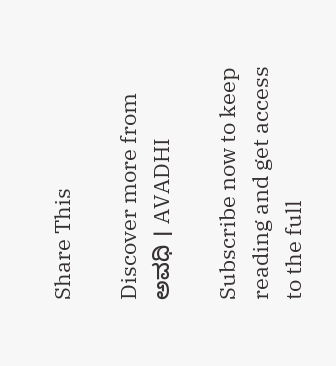Share This

Discover more from ಅವಧಿ । AVADHI

Subscribe now to keep reading and get access to the full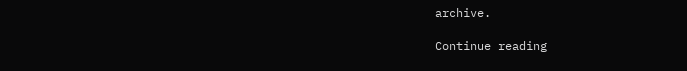archive.

Continue reading